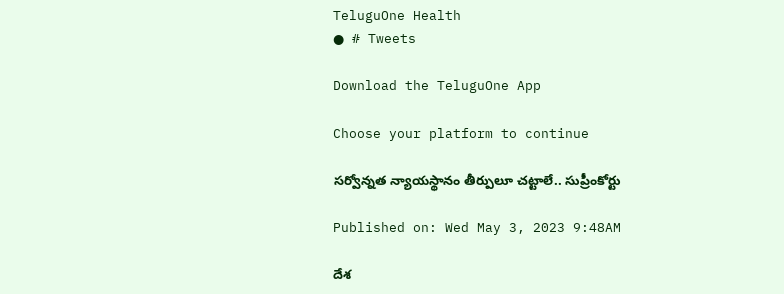TeluguOne Health
● # Tweets

Download the TeluguOne App

Choose your platform to continue

సర్వోన్నత న్యాయస్థానం తీర్పులూ చట్టాలే.. సుప్రీంకోర్టు

Published on: Wed May 3, 2023 9:48AM

దేశ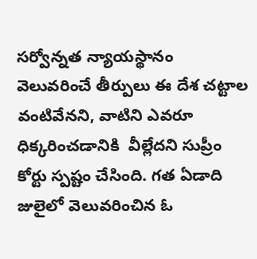సర్వోన్నత న్యాయస్థానం వెలువరించే తీర్పులు ఈ దేశ చట్టాల వంటివేనని, వాటిని ఎవరూ ధిక్కరించడానికి  వీల్లేదని సుప్రీం కోర్టు స్పష్టం చేసింది. గత ఏడాది జులైలో వెలువరించిన ఓ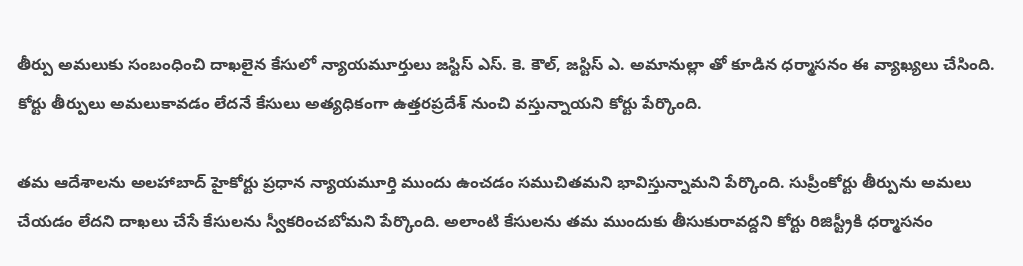తీర్పు అమలుకు సంబంధించి దాఖలైన కేసులో న్యాయమూర్తులు జస్టిస్ ఎస్. కె. కౌల్, జస్టిస్ ఎ. అమానుల్లా తో కూడిన ధర్మాసనం ఈ వ్యాఖ్యలు చేసింది. కోర్టు తీర్పులు అమలుకావడం లేదనే కేసులు అత్యధికంగా ఉత్తరప్రదేశ్ నుంచి వస్తున్నాయని కోర్టు పేర్కొంది.

తమ ఆదేశాలను అలహాబాద్ హైకోర్టు ప్రధాన న్యాయమూర్తి ముందు ఉంచడం సముచితమని భావిస్తున్నామని పేర్కొంది. సుప్రీంకోర్టు తీర్పును అమలు చేయడం లేదని దాఖలు చేసే కేసులను స్వీకరించబోమని పేర్కొంది. అలాంటి కేసులను తమ ముందుకు తీసుకురావద్దని కోర్టు రిజిస్ట్రీకి ధర్మాసనం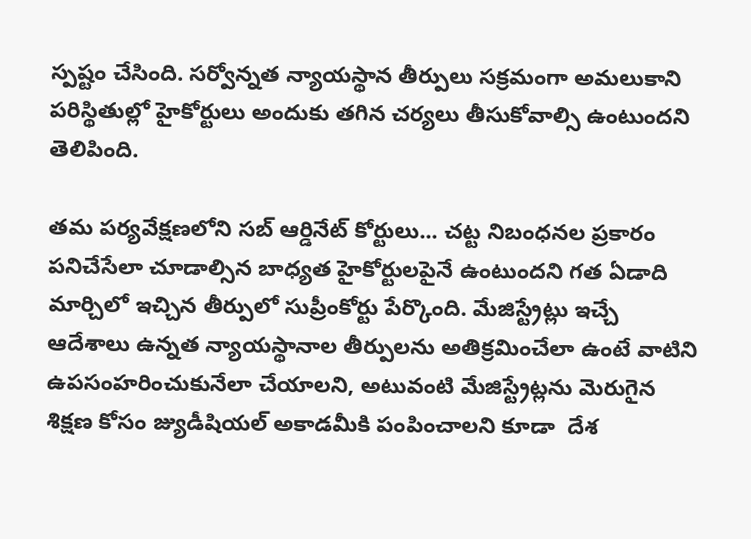స్పష్టం చేసింది. సర్వోన్నత న్యాయస్థాన తీర్పులు సక్రమంగా అమలుకాని పరిస్థితుల్లో హైకోర్టులు అందుకు తగిన చర్యలు తీసుకోవాల్సి ఉంటుందని తెలిపింది.

తమ పర్యవేక్షణలోని సబ్ ఆర్డినేట్ కోర్టులు... చట్ట నిబంధనల ప్రకారం పనిచేసేలా చూడాల్సిన బాధ్యత హైకోర్టులపైనే ఉంటుందని గత ఏడాది మార్చిలో ఇచ్చిన తీర్పులో సుప్రీంకోర్టు పేర్కొంది. మేజిస్ట్రేట్లు ఇచ్చే ఆదేశాలు ఉన్నత న్యాయస్థానాల తీర్పులను అతిక్రమించేలా ఉంటే వాటిని ఉపసంహరించుకునేలా చేయాలని, అటువంటి మేజిస్ట్రేట్లను మెరుగైన శిక్షణ కోసం జ్యుడీషియల్ అకాడమీకి పంపించాలని కూడా  దేశ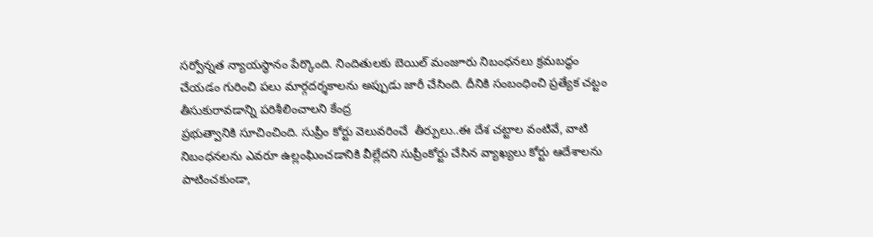సర్వోన్నత న్యాయస్థానం పేర్కొంది. నిందితులకు బెయిల్ మంజూరు నిబంధనలు క్రమబద్ధం చేయడం గురించి పలు మార్గదర్శకాలను అప్పుడు జారీ చేసింది. దీనికి సంబంధించి ప్రత్యేక చట్టం తీసుకురావడాన్ని పరిశీలించాలని కేంద్ర
ప్రభుత్వానికి సూచించింది. సుప్రీం కోర్టు వెలువరించే  తీర్పులు..ఈ దేశ చట్టాల వంటివే, వాటి నిబంధనలను ఎవరూ ఉల్లంఘించడానికి వీల్లేదని సుప్రీంకోర్టు చేసిన వ్యాఖ్యలు కోర్టు ఆదేశాలను పాటించకుండా,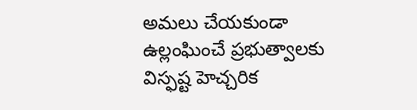అమలు చేయకుండా ఉల్లంఘించే ప్రభుత్వాలకు విస్ఫష్ట హెచ్చరిక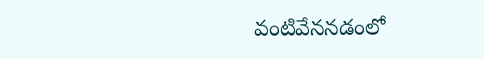వంటివేననడంలో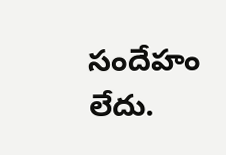సందేహం లేదు.